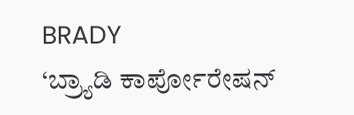BRADY
‘ಬ್ರ್ಯಾಡಿ ಕಾರ್ಪೋರೇಷನ್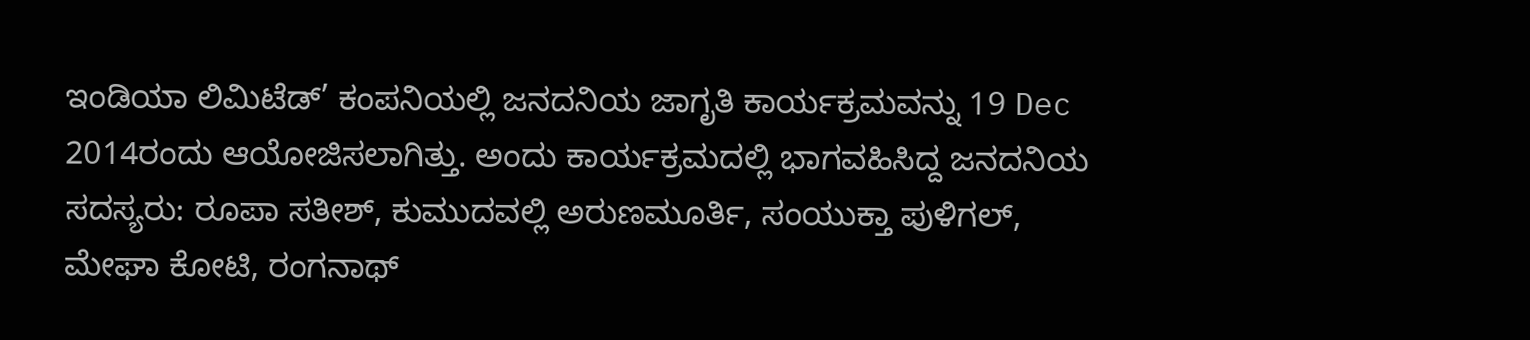ಇಂಡಿಯಾ ಲಿಮಿಟೆಡ್’ ಕಂಪನಿಯಲ್ಲಿ ಜನದನಿಯ ಜಾಗೃತಿ ಕಾರ್ಯಕ್ರಮವನ್ನು 19 Dec 2014ರಂದು ಆಯೋಜಿಸಲಾಗಿತ್ತು. ಅಂದು ಕಾರ್ಯಕ್ರಮದಲ್ಲಿ ಭಾಗವಹಿಸಿದ್ದ ಜನದನಿಯ ಸದಸ್ಯರು: ರೂಪಾ ಸತೀಶ್, ಕುಮುದವಲ್ಲಿ ಅರುಣಮೂರ್ತಿ, ಸಂಯುಕ್ತಾ ಪುಳಿಗಲ್, ಮೇಘಾ ಕೋಟಿ, ರಂಗನಾಥ್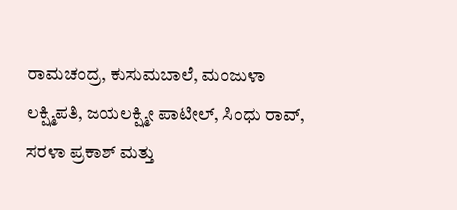ರಾಮಚಂದ್ರ, ಕುಸುಮಬಾಲೆ, ಮಂಜುಳಾ ಲಕ್ಷ್ಮಿಪತಿ, ಜಯಲಕ್ಷ್ಮೀ ಪಾಟೀಲ್, ಸಿಂಧು ರಾವ್, ಸರಳಾ ಪ್ರಕಾಶ್ ಮತ್ತು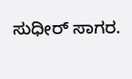ಸುಧೀರ್ ಸಾಗರ.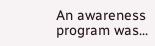An awareness program was...